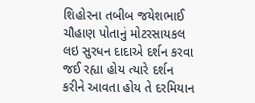શિહોરના તબીબ જયેશભાઈ ચૌહાણ પોતાનું મોટરસાયકલ લઇ સુરધન દાદાએ દર્શન કરવા જઈ રહ્યા હોય ત્યારે દર્શન કરીને આવતા હોય તે દરમિયાન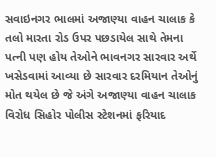સવાઇનગર ભાલમાં અજાણ્યા વાહન ચાલાક કે તલો મારતા રોડ ઉપર પછડાયેલ સાથે તેમના પત્ની પણ હોય તેઓને ભાવનગર સારવાર અર્થે ખસેડવામાં આવ્યા છે સારવાર દરમિયાન તેઓનું મોત થયેલ છે જે અંગે અજાણ્યા વાહન ચાલાક વિરોધ સિહોર પોલીસ સ્ટેશનમાં ફરિયાદ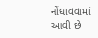નોંધાવવામાં આવી છે